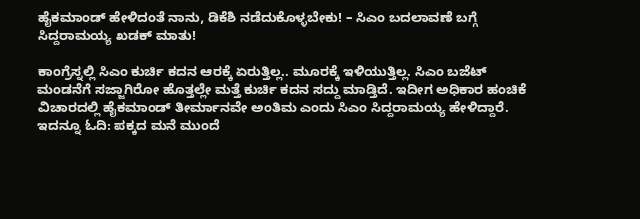ಹೈಕಮಾಂಡ್ ಹೇಳಿದಂತೆ ನಾನು, ಡಿಕೆಶಿ ನಡೆದುಕೊಳ್ಳಬೇಕು! – ಸಿಎಂ ಬದಲಾವಣೆ ಬಗ್ಗೆ ಸಿದ್ದರಾಮಯ್ಯ ಖಡಕ್ ಮಾತು!

ಕಾಂಗ್ರೆಸ್ನಲ್ಲಿ ಸಿಎಂ ಕುರ್ಚಿ ಕದನ ಆರಕ್ಕೆ ಏರುತ್ತಿಲ್ಲ.. ಮೂರಕ್ಕೆ ಇಳಿಯುತ್ತಿಲ್ಲ. ಸಿಎಂ ಬಜೆಟ್ ಮಂಡನೆಗೆ ಸಜ್ಜಾಗಿರೋ ಹೊತ್ತಲ್ಲೇ ಮತ್ತೆ ಕುರ್ಚಿ ಕದನ ಸದ್ದು ಮಾಡ್ತಿದೆ. ಇದೀಗ ಅಧಿಕಾರ ಹಂಚಿಕೆ ವಿಚಾರದಲ್ಲಿ ಹೈಕಮಾಂಡ್ ತೀರ್ಮಾನವೇ ಅಂತಿಮ ಎಂದು ಸಿಎಂ ಸಿದ್ದರಾಮಯ್ಯ ಹೇಳಿದ್ದಾರೆ.
ಇದನ್ನೂ ಓದಿ: ಪಕ್ಕದ ಮನೆ ಮುಂದೆ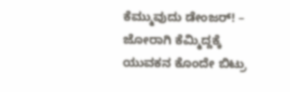ಕೆಮ್ಮುವುದು ಡೇಂಜರ್! – ಜೋರಾಗಿ ಕೆಮ್ಮಿದ್ದಕ್ಕೆ ಯುವಕನ ಕೊಂದೇ ಬಿಟ್ರು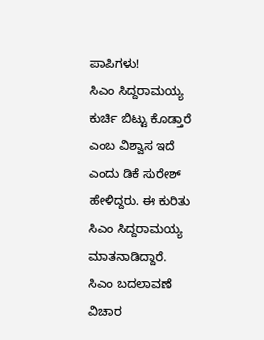ಪಾಪಿಗಳು!
ಸಿಎಂ ಸಿದ್ದರಾಮಯ್ಯ ಕುರ್ಚಿ ಬಿಟ್ಟು ಕೊಡ್ತಾರೆ ಎಂಬ ವಿಶ್ವಾಸ ಇದೆ ಎಂದು ಡಿಕೆ ಸುರೇಶ್ ಹೇಳಿದ್ದರು. ಈ ಕುರಿತು ಸಿಎಂ ಸಿದ್ದರಾಮಯ್ಯ ಮಾತನಾಡಿದ್ದಾರೆ. ಸಿಎಂ ಬದಲಾವಣೆ ವಿಚಾರ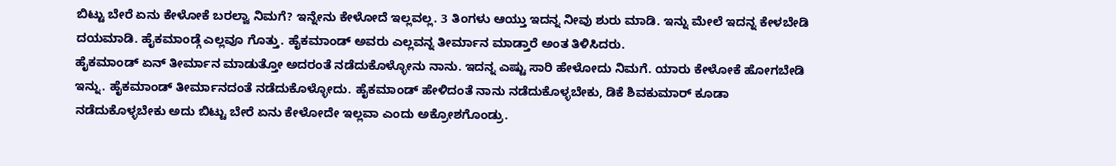ಬಿಟ್ಟು ಬೇರೆ ಏನು ಕೇಳೋಕೆ ಬರಲ್ವಾ ನಿಮಗೆ? ಇನ್ನೇನು ಕೇಳೋದೆ ಇಲ್ಲವಲ್ಲ. 3 ತಿಂಗಳು ಆಯ್ತು ಇದನ್ನ ನೀವು ಶುರು ಮಾಡಿ. ಇನ್ನು ಮೇಲೆ ಇದನ್ನ ಕೇಳಬೇಡಿ ದಯಮಾಡಿ. ಹೈಕಮಾಂಡ್ಗೆ ಎಲ್ಲವೂ ಗೊತ್ತು. ಹೈಕಮಾಂಡ್ ಅವರು ಎಲ್ಲವನ್ನ ತೀರ್ಮಾನ ಮಾಡ್ತಾರೆ ಅಂತ ತಿಳಿಸಿದರು.
ಹೈಕಮಾಂಡ್ ಏನ್ ತೀರ್ಮಾನ ಮಾಡುತ್ತೋ ಅದರಂತೆ ನಡೆದುಕೊಳ್ಳೋನು ನಾನು. ಇದನ್ನ ಎಷ್ಟು ಸಾರಿ ಹೇಳೋದು ನಿಮಗೆ. ಯಾರು ಕೇಳೋಕೆ ಹೋಗಬೇಡಿ ಇನ್ನು. ಹೈಕಮಾಂಡ್ ತೀರ್ಮಾನದಂತೆ ನಡೆದುಕೊಳ್ಳೋದು. ಹೈಕಮಾಂಡ್ ಹೇಳಿದಂತೆ ನಾನು ನಡೆದುಕೊಳ್ಳಬೇಕು, ಡಿಕೆ ಶಿವಕುಮಾರ್ ಕೂಡಾ ನಡೆದುಕೊಳ್ಳಬೇಕು ಅದು ಬಿಟ್ಟು ಬೇರೆ ಏನು ಕೇಳೋದೇ ಇಲ್ಲವಾ ಎಂದು ಅಕ್ರೋಶಗೊಂಡ್ರು.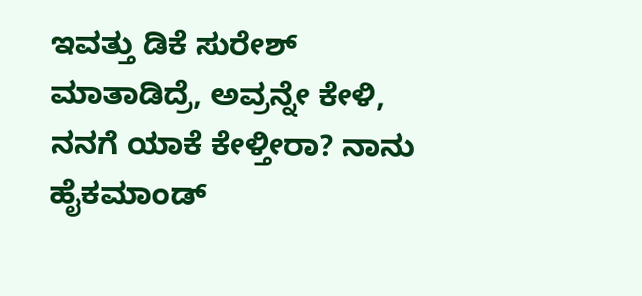ಇವತ್ತು ಡಿಕೆ ಸುರೇಶ್ ಮಾತಾಡಿದ್ರೆ, ಅವ್ರನ್ನೇ ಕೇಳಿ, ನನಗೆ ಯಾಕೆ ಕೇಳ್ತೀರಾ? ನಾನು ಹೈಕಮಾಂಡ್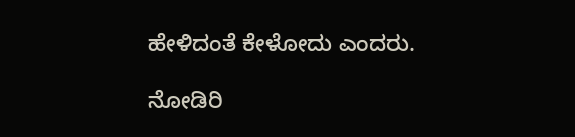ಹೇಳಿದಂತೆ ಕೇಳೋದು ಎಂದರು.

ನೋಡಿರಿ